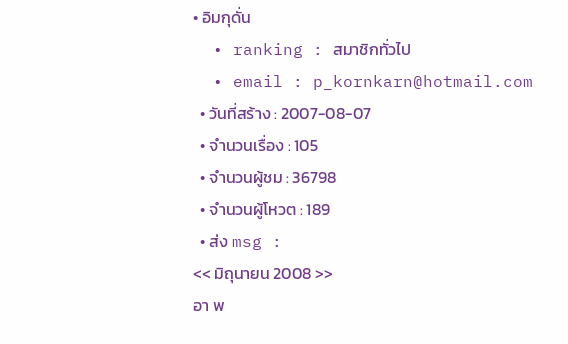• อิมกุดั่น
  • ranking : สมาชิกทั่วไป
  • email : p_kornkarn@hotmail.com
  • วันที่สร้าง : 2007-08-07
  • จำนวนเรื่อง : 105
  • จำนวนผู้ชม : 36798
  • จำนวนผู้โหวต : 189
  • ส่ง msg :
<< มิถุนายน 2008 >>
อา พ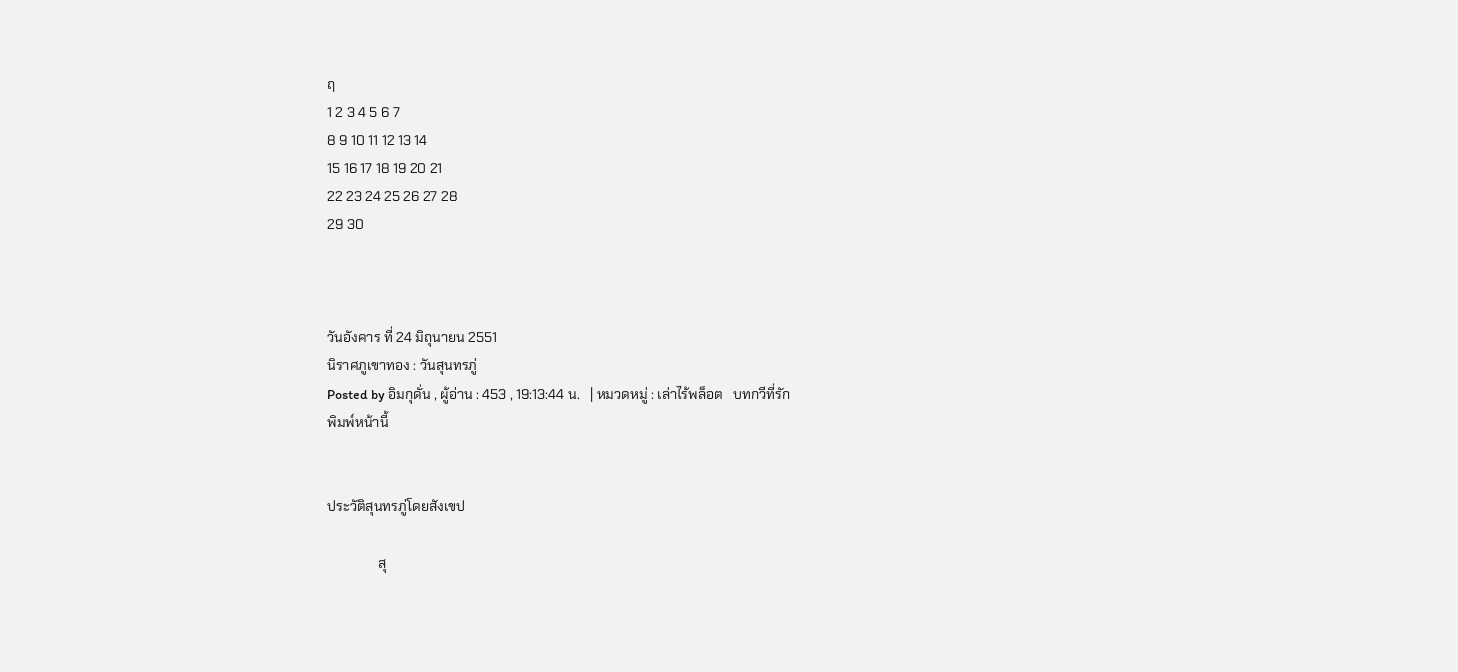ฤ
1 2 3 4 5 6 7
8 9 10 11 12 13 14
15 16 17 18 19 20 21
22 23 24 25 26 27 28
29 30



วันอังคาร ที่ 24 มิถุนายน 2551
นิราศภูเขาทอง : วันสุนทรภู่
Posted by อิมกุดั่น , ผู้อ่าน : 453 , 19:13:44 น.   | หมวดหมู่ : เล่าไร้พล็อต   บทกวีที่รัก
พิมพ์หน้านี้


ประวัติสุนทรภู่โดยสังเขป

               สุ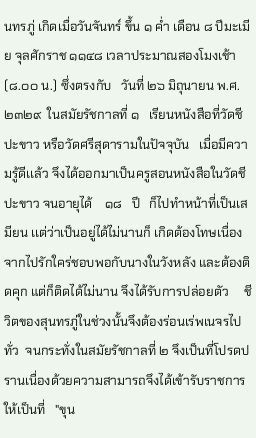นทรภู่ เกิดเมื่อวันจันทร์ ขึ้น ๑ ค่ำ เดือน ๘ ปีมะเมีย จุลศักราช ๑๑๔๘ เวลาประมาณสองโมงเช้า (๘.๐๐ น.) ซึ่งตรงกับ   วันที่ ๒๖ มิถุนายน พ.ศ.๒๓๒๙  ในสมัยรัชกาลที่ ๑   เรียนหนังสือที่วัดชีปะขาว หรือวัดศรีสุดารามในปัจจุบัน   เมื่อมีความรู้ดีเเล้ว จึงได้ออกมาเป็นครูสอนหนังสือในวัดชีปะขาว จนอายุได้    ๑๘   ปี   ก็ไปทำหน้าที่เป็นเสมียน เเต่ว่าเป็นอยู่ได้ไม่นานก็ เกิดต้องโทษเนื่องจากไปรักใคร่ชอบพอกับนางในวังหลัง และต้องติดคุก แต่ก็ติดได้ไม่นาน จึงได้รับการปล่อยตัว     ชีวิตของสุนทรภู่ในช่วงนั้นจึงต้องร่อนเร่พเนจรไปทั่ว  จนกระทั่งในสมัยรัชกาลที่ ๒ จึงเป็นที่โปรดปรานเนื่องด้วยความสามารถจึงได้เข้ารับราชการให้เป็นที่   "ขุน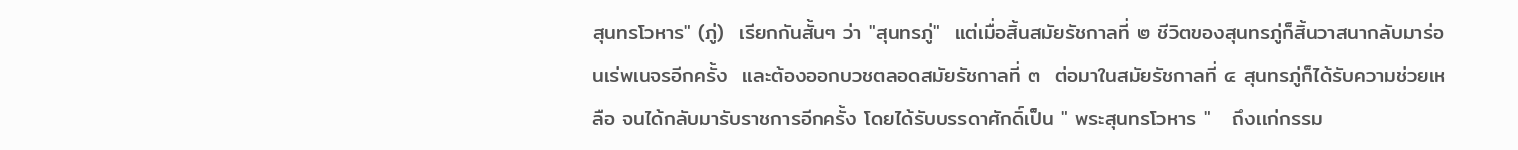สุนทรโวหาร" (ภู่)  เรียกกันสั้นๆ ว่า "สุนทรภู่"  แต่เมื่อสิ้นสมัยรัชกาลที่ ๒ ชีวิตของสุนทรภู่ก็สิ้นวาสนากลับมาร่อนเร่พเนจรอีกครั้ง  และต้องออกบวชตลอดสมัยรัชกาลที่ ๓  ต่อมาในสมัยรัชกาลที่ ๔ สุนทรภู่ก็ได้รับความช่วยเหลือ จนได้กลับมารับราชการอีกครั้ง โดยได้รับบรรดาศักดิ์เป็น " พระสุนทรโวหาร "   ถึงเเก่กรรม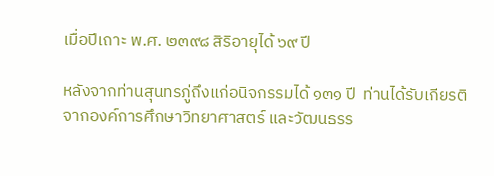เมื่อปีเถาะ พ.ศ. ๒๓๙๘ สิริอายุได้ ๖๙ ปี

หลังจากท่านสุนทรภู่ถึงแก่อนิจกรรมได้ ๑๓๑ ปี  ท่านได้รับเกียรติจากองค์การศึกษาวิทยาศาสตร์ และวัฒนธรร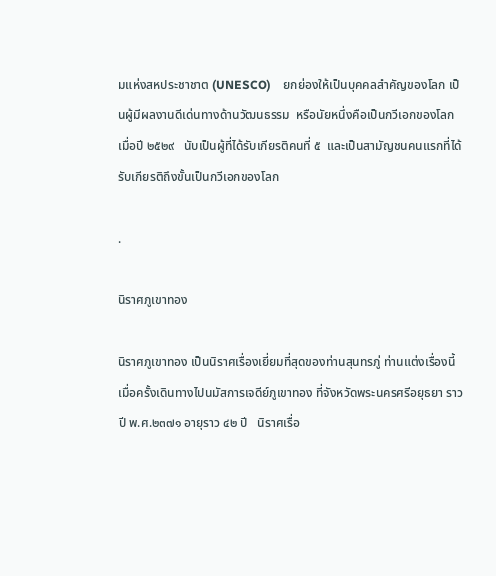มแห่งสหประชาชาต (UNESCO)    ยกย่องให้เป็นบุคคลสำคัญของโลก เป็นผู้มีผลงานดีเด่นทางด้านวัฒนธรรม  หรือนัยหนึ่งคือเป็นกวีเอกของโลก  เมื่อปี ๒๕๒๙   นับเป็นผู้ที่ได้รับเกียรติคนที่ ๕  และเป็นสามัญชนคนแรกที่ได้รับเกียรติถึงขั้นเป็นกวีเอกของโลก

.

นิราศภูเขาทอง

นิราศภูเขาทอง เป็นนิราศเรื่องเยี่ยมที่สุดของท่านสุนทรภู่ ท่านแต่งเรื่องนี้ เมื่อครั้งเดินทางไปนมัสการเจดีย์ภูเขาทอง ที่จังหวัดพระนครศรีอยุธยา ราวปี พ.ศ.๒๓๗๑ อายุราว ๔๒ ปี   นิราศเรื่อ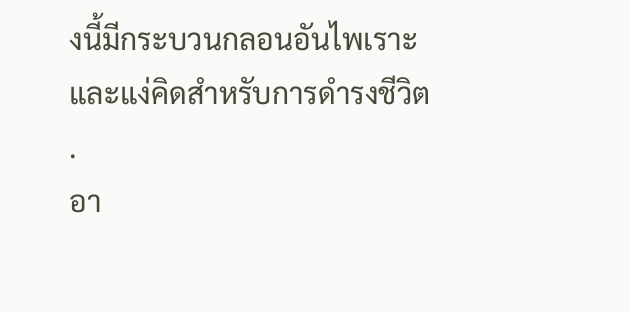งนี้มีกระบวนกลอนอันไพเราะ และแง่คิดสำหรับการดำรงชีวิต
.
อา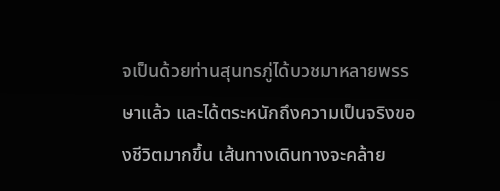จเป็นด้วยท่านสุนทรภู่ได้บวชมาหลายพรรษาแล้ว และได้ตระหนักถึงความเป็นจริงของชีวิตมากขึ้น เส้นทางเดินทางจะคล้าย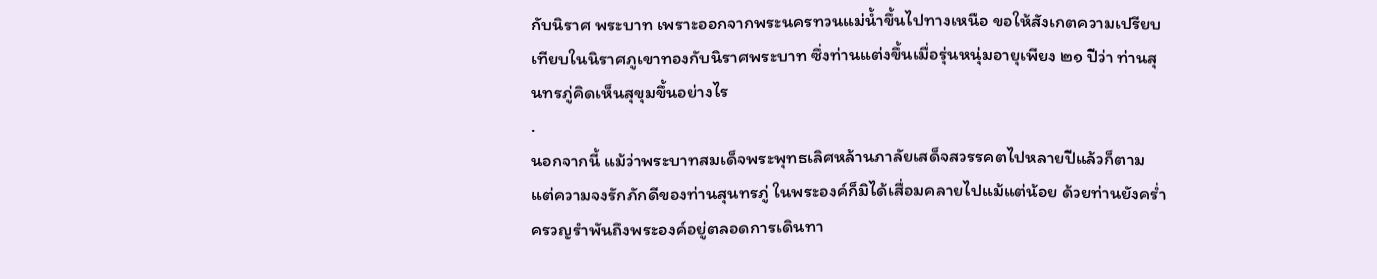กับนิราศ พระบาท เพราะออกจากพระนครทวนแม่น้ำขึ้นไปทางเหนือ ขอให้สังเกตความเปรียบเทียบในนิราศภูเขาทองกับนิราศพระบาท ซึ่งท่านแต่งขึ้นเมื่อรุ่นหนุ่มอายุเพียง ๒๑ ปีว่า ท่านสุนทรภู่คิดเห็นสุขุมขึ้นอย่างไร
.
นอกจากนี้ แม้ว่าพระบาทสมเด็จพระพุทธเลิศหล้านภาลัยเสด็จสวรรคตไปหลายปีแล้วก็ตาม แต่ความจงรักภักดีของท่านสุนทรภู่ ในพระองค์ก็มิได้เสื่อมคลายไปแม้แต่น้อย ด้วยท่านยังคร่ำครวญรำพันถึงพระองค์อยู่ตลอดการเดินทา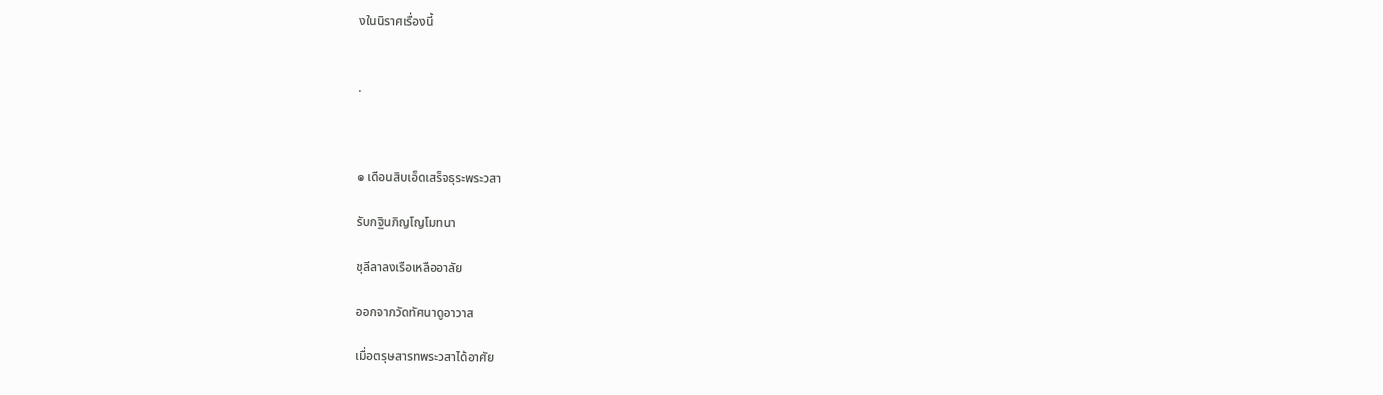งในนิราศเรื่องนี้


.



๏ เดือนสิบเอ็ดเสร็จธุระพระวสา

รับกฐินภิญโญโมทนา

ชุลีลาลงเรือเหลืออาลัย

ออกจากวัดทัศนาดูอาวาส

เมื่อตรุษสารทพระวสาได้อาศัย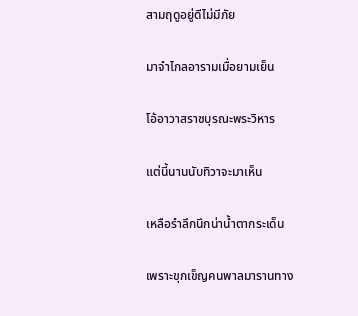สามฤดูอยู่ดีไม่มีภัย

มาจำไกลอารามเมื่อยามเย็น

โอ้อาวาสราชบุรณะพระวิหาร

แต่นี้นานนับทิวาจะมาเห็น

เหลือรำลึกนึกน่าน้ำตากระเด็น

เพราะขุกเข็ญคนพาลมารานทาง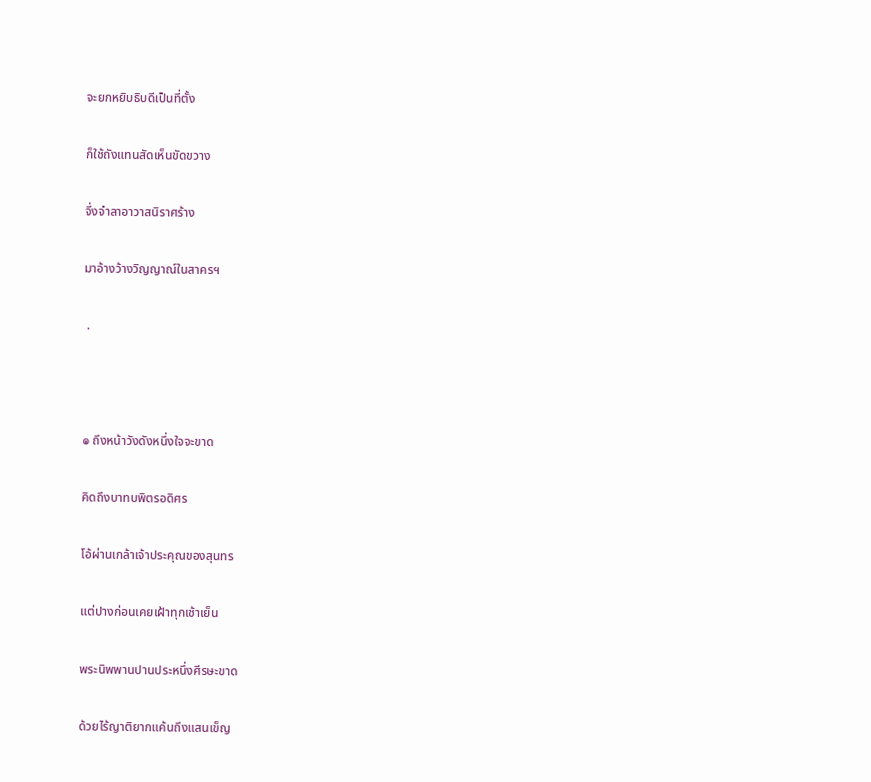จะยกหยิบธิบดีเป็นที่ตั้ง

ก็ใช้ถังแทนสัดเห็นขัดขวาง

จึ่งจำลาอาวาสนิราศร้าง

มาอ้างว้างวิญญาณ์ในสาครฯ

 .



๏ ถึงหน้าวังดังหนึ่งใจจะขาด

คิดถึงบาทบพิตรอดิศร

โอ้ผ่านเกล้าเจ้าประคุณของสุนทร

แต่ปางก่อนเคยเฝ้าทุกเช้าเย็น

พระนิพพานปานประหนึ่งศีรษะขาด

ด้วยไร้ญาติยากแค้นถึงแสนเข็ญ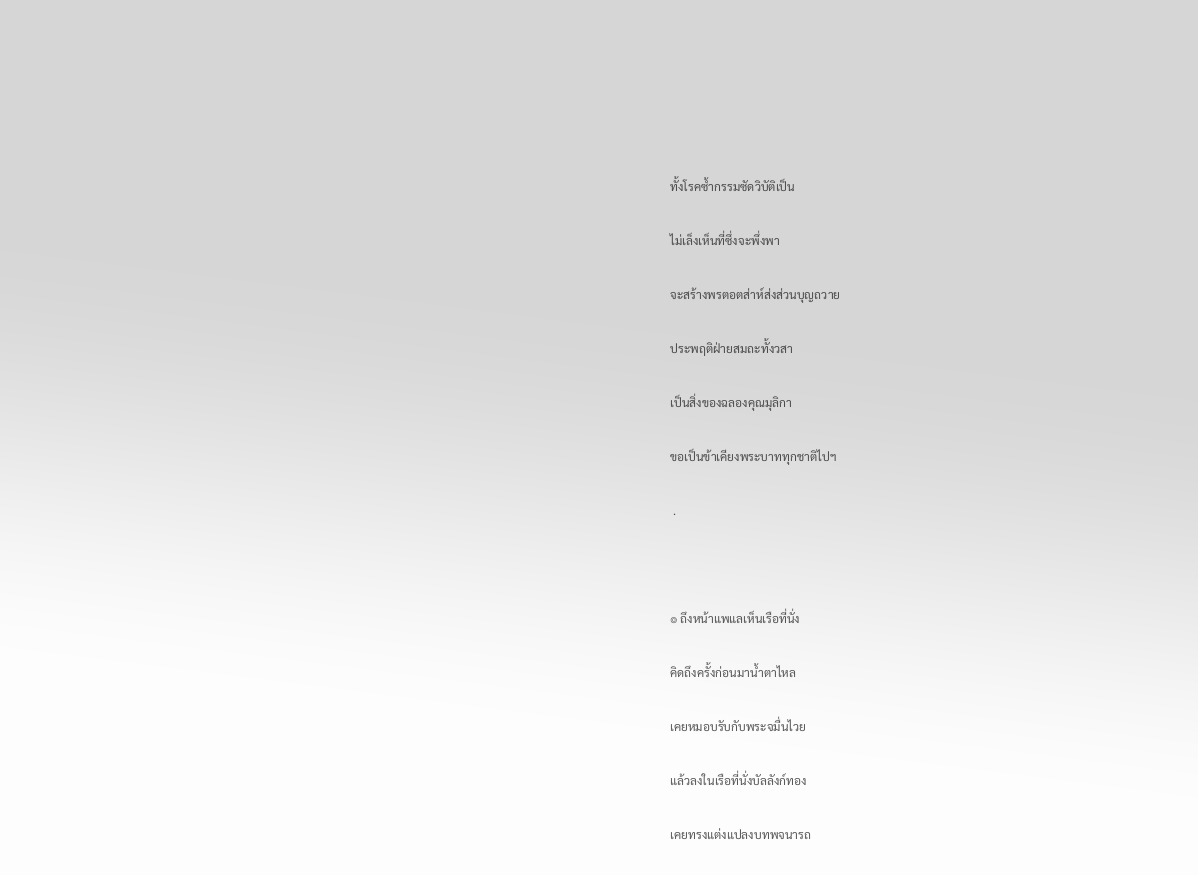ทั้งโรคซ้ำกรรมซัดวิบัติเป็น

ไม่เล็งเห็นที่ซึ่งจะพึ่งพา

จะสร้างพรตอตส่าห์ส่งส่วนบุญถวาย

ประพฤติฝ่ายสมถะทั้งวสา

เป็นสิ่งของฉลองคุณมุลิกา

ขอเป็นข้าเคียงพระบาททุกชาติไปฯ

 .



๏ ถึงหน้าแพแลเห็นเรือที่นั่ง

คิดถึงครั้งก่อนมาน้ำตาไหล

เคยหมอบรับกับพระจมื่นไวย

แล้วลงในเรือที่นั่งบัลลังก์ทอง

เคยทรงแต่งแปลงบทพจนารถ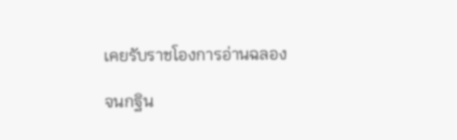เคยรับราชโองการอ่านฉลอง

จนกฐิน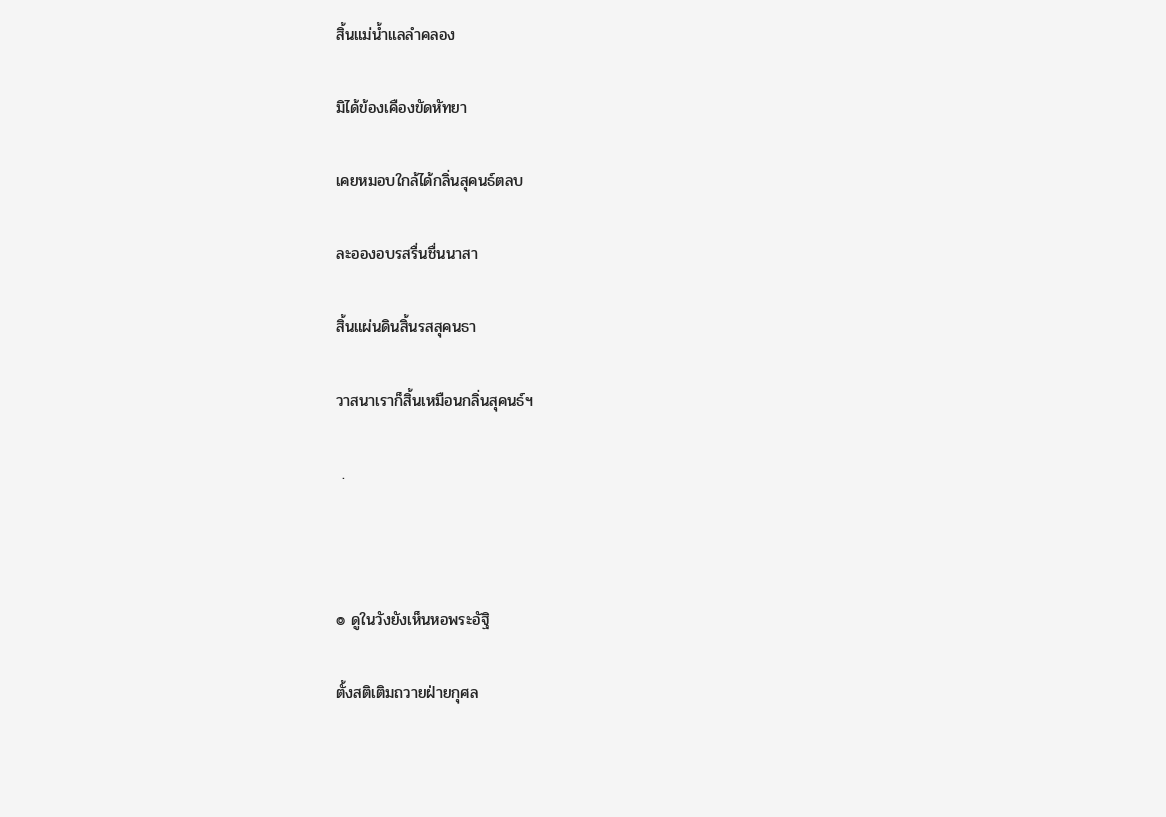สิ้นแม่น้ำแลลำคลอง

มิได้ข้องเคืองขัดหัทยา

เคยหมอบใกล้ได้กลิ่นสุคนธ์ตลบ

ละอองอบรสรื่นชื่นนาสา

สิ้นแผ่นดินสิ้นรสสุคนธา

วาสนาเราก็สิ้นเหมือนกลิ่นสุคนธ์ฯ

 .



๏ ดูในวังยังเห็นหอพระอัฐิ

ตั้งสติเติมถวายฝ่ายกุศล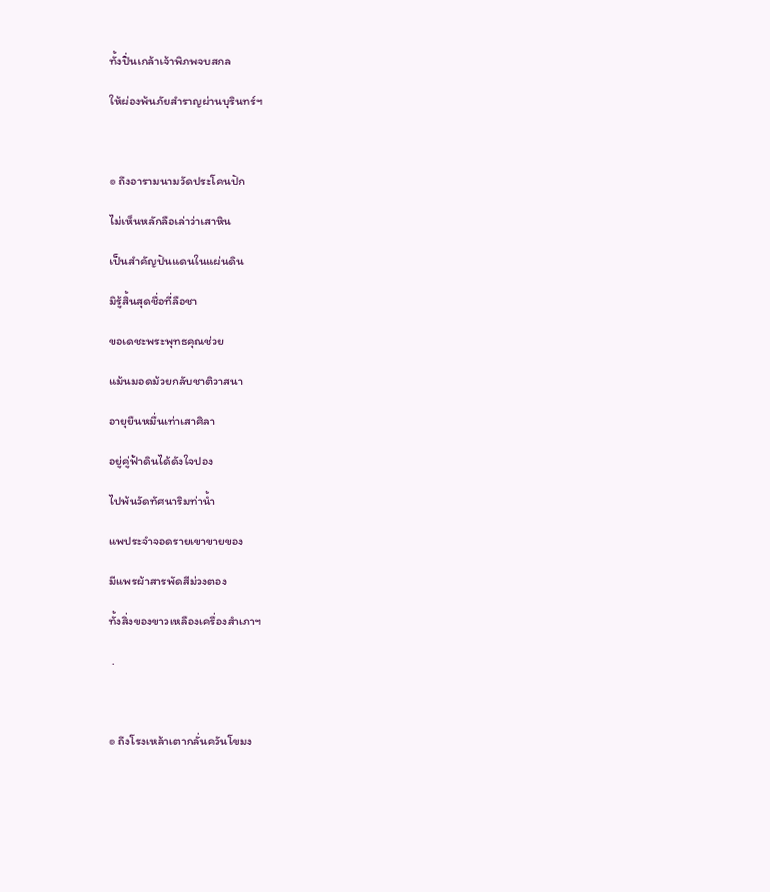ทั้งปิ่นเกล้าเจ้าพิภพจบสกล

ให้ผ่องพ้นภัยสำราญผ่านบุรินทร์ฯ



๏ ถึงอารามนามวัดประโคนปัก

ไม่เห็นหลักลือเล่าว่าเสาหิน

เป็นสำคัญปันแดนในแผ่นดิน

มิรู้สิ้นสุดชื่อที่ลือชา

ขอเดชะพระพุทธคุณช่วย

แม้นมอดม้วยกลับชาติวาสนา

อายุยืนหมื่นเท่าเสาศิลา

อยู่คู่ฟ้าดินได้ดังใจปอง

ไปพ้นวัดทัศนาริมท่าน้ำ

แพประจำจอดรายเขาขายของ

มีแพรผ้าสารพัดสีม่วงตอง

ทั้งสิ่งของขาวเหลืองเครื่องสำเภาฯ

 .



๏ ถึงโรงเหล้าเตากลั่นควันโขมง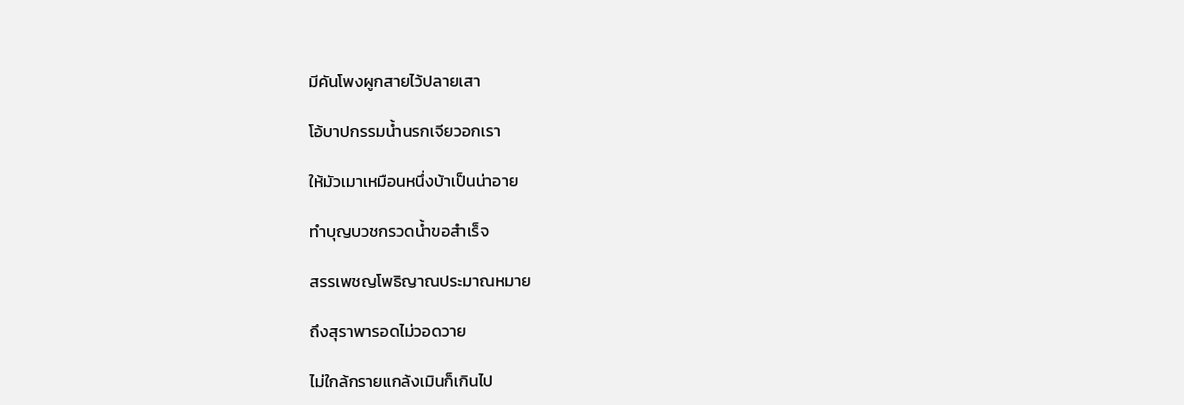มีคันโพงผูกสายไว้ปลายเสา

โอ้บาปกรรมน้ำนรกเจียวอกเรา

ให้มัวเมาเหมือนหนึ่งบ้าเป็นน่าอาย

ทำบุญบวชกรวดน้ำขอสำเร็จ

สรรเพชญโพธิญาณประมาณหมาย

ถึงสุราพารอดไม่วอดวาย

ไม่ใกล้กรายแกล้งเมินก็เกินไป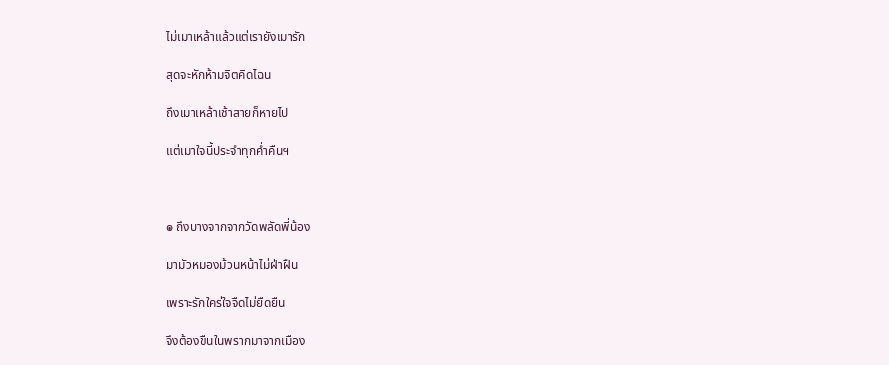ไม่เมาเหล้าแล้วแต่เรายังเมารัก

สุดจะหักห้ามจิตคิดไฉน

ถึงเมาเหล้าเช้าสายก็หายไป

แต่เมาใจนี้ประจำทุกค่ำคืนฯ



๏ ถึงบางจากจากวัดพลัดพี่น้อง

มามัวหมองม้วนหน้าไม่ฝ่าฝืน

เพราะรักใคร่ใจจืดไม่ยืดยืน

จึงต้องขืนในพรากมาจากเมือง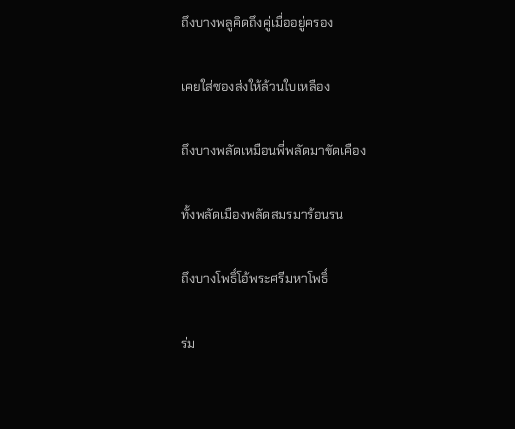ถึงบางพลูคิดถึงคู่เมื่ออยู่ครอง

เคยใส่ซองส่งให้ล้วนใบเหลือง

ถึงบางพลัดเหมือนพี่พลัดมาขัดเคือง

ทั้งพลัดเมืองพลัดสมรมาร้อนรน

ถึงบางโพธิ์โอ้พระศรีมหาโพธิ์

ร่ม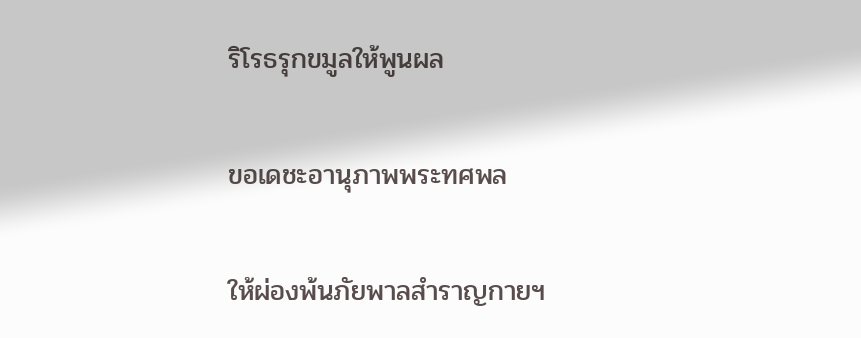ริโรธรุกขมูลให้พูนผล

ขอเดชะอานุภาพพระทศพล

ให้ผ่องพ้นภัยพาลสำราญกายฯ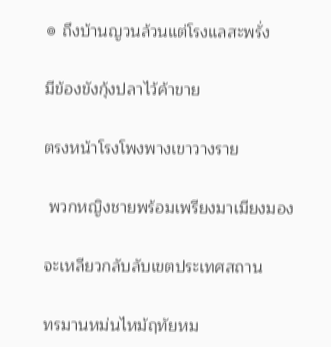๏ ถึงบ้านญวนล้วนแต่โรงแลสะพรั่ง

มีข้องขังกุ้งปลาไว้ค้าขาย

ตรงหน้าโรงโพงพางเขาวางราย

 พวกหญิงชายพร้อมเพรียงมาเมียงมอง

จะเหลียวกลับลับเขตประเทศสถาน

ทรมานหม่นไหม้ฤทัยหม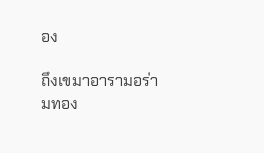อง

ถึงเขมาอารามอร่ามทอง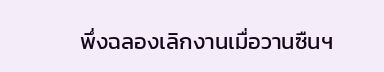พึ่งฉลองเลิกงานเมื่อวานซืนฯ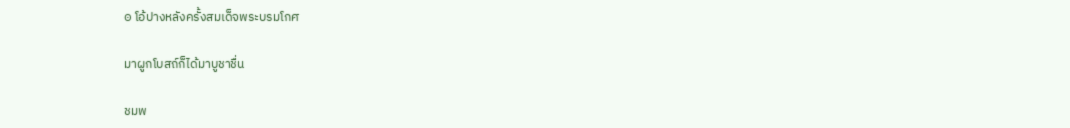๏ โอ้ปางหลังครั้งสมเด็จพระบรมโกศ

มาผูกโบสถ์ก็ได้มาบูชาชื่น

ชมพ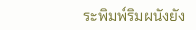ระพิมพ์ริมผนังยัง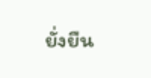ยั่งยืน